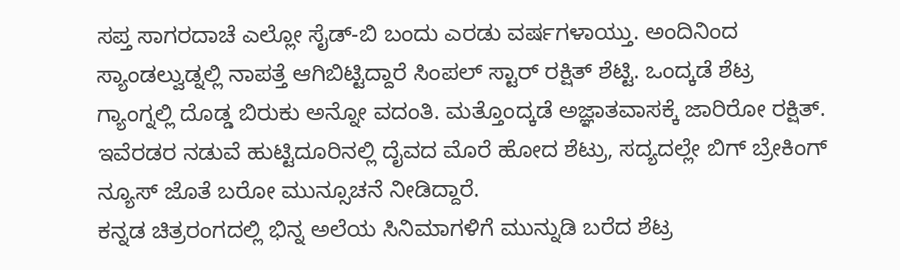ಸಪ್ತ ಸಾಗರದಾಚೆ ಎಲ್ಲೋ ಸೈಡ್-ಬಿ ಬಂದು ಎರಡು ವರ್ಷಗಳಾಯ್ತು. ಅಂದಿನಿಂದ ಸ್ಯಾಂಡಲ್ವುಡ್ನಲ್ಲಿ ನಾಪತ್ತೆ ಆಗಿಬಿಟ್ಟಿದ್ದಾರೆ ಸಿಂಪಲ್ ಸ್ಟಾರ್ ರಕ್ಷಿತ್ ಶೆಟ್ಟಿ. ಒಂದ್ಕಡೆ ಶೆಟ್ರ ಗ್ಯಾಂಗ್ನಲ್ಲಿ ದೊಡ್ಡ ಬಿರುಕು ಅನ್ನೋ ವದಂತಿ. ಮತ್ತೊಂದ್ಕಡೆ ಅಜ್ಞಾತವಾಸಕ್ಕೆ ಜಾರಿರೋ ರಕ್ಷಿತ್. ಇವೆರಡರ ನಡುವೆ ಹುಟ್ಟಿದೂರಿನಲ್ಲಿ ದೈವದ ಮೊರೆ ಹೋದ ಶೆಟ್ರು, ಸದ್ಯದಲ್ಲೇ ಬಿಗ್ ಬ್ರೇಕಿಂಗ್ ನ್ಯೂಸ್ ಜೊತೆ ಬರೋ ಮುನ್ಸೂಚನೆ ನೀಡಿದ್ದಾರೆ.
ಕನ್ನಡ ಚಿತ್ರರಂಗದಲ್ಲಿ ಭಿನ್ನ ಅಲೆಯ ಸಿನಿಮಾಗಳಿಗೆ ಮುನ್ನುಡಿ ಬರೆದ ಶೆಟ್ರ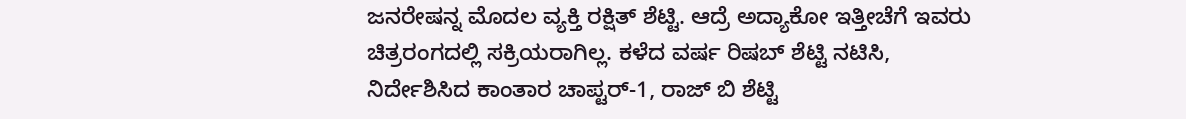ಜನರೇಷನ್ನ ಮೊದಲ ವ್ಯಕ್ತಿ ರಕ್ಷಿತ್ ಶೆಟ್ಟಿ. ಆದ್ರೆ ಅದ್ಯಾಕೋ ಇತ್ತೀಚೆಗೆ ಇವರು ಚಿತ್ರರಂಗದಲ್ಲಿ ಸಕ್ರಿಯರಾಗಿಲ್ಲ. ಕಳೆದ ವರ್ಷ ರಿಷಬ್ ಶೆಟ್ಟಿ ನಟಿಸಿ, ನಿರ್ದೇಶಿಸಿದ ಕಾಂತಾರ ಚಾಪ್ಟರ್-1, ರಾಜ್ ಬಿ ಶೆಟ್ಟಿ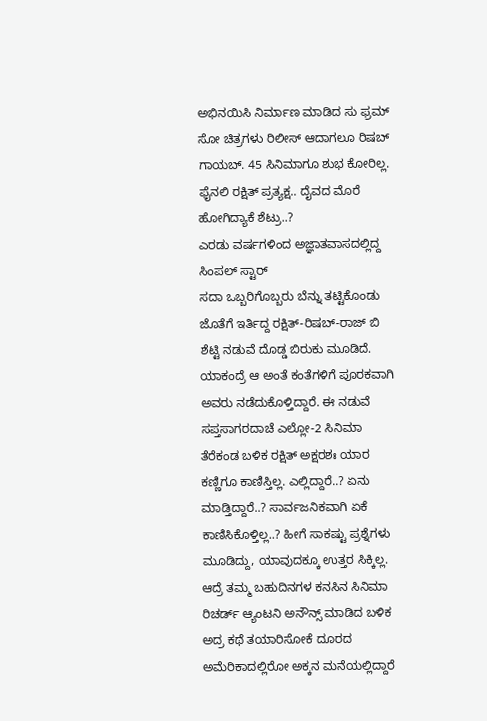ಅಭಿನಯಿಸಿ ನಿರ್ಮಾಣ ಮಾಡಿದ ಸು ಫ್ರಮ್ ಸೋ ಚಿತ್ರಗಳು ರಿಲೀಸ್ ಆದಾಗಲೂ ರಿಷಬ್ ಗಾಯಬ್. 45 ಸಿನಿಮಾಗೂ ಶುಭ ಕೋರಿಲ್ಲ.
ಫೈನಲಿ ರಕ್ಷಿತ್ ಪ್ರತ್ಯಕ್ಷ.. ದೈವದ ಮೊರೆ ಹೋಗಿದ್ಯಾಕೆ ಶೆಟ್ರು..?
ಎರಡು ವರ್ಷಗಳಿಂದ ಅಜ್ಞಾತವಾಸದಲ್ಲಿದ್ದ ಸಿಂಪಲ್ ಸ್ಟಾರ್
ಸದಾ ಒಬ್ಬರಿಗೊಬ್ಬರು ಬೆನ್ನು ತಟ್ಟಿಕೊಂಡು ಜೊತೆಗೆ ಇರ್ತಿದ್ದ ರಕ್ಷಿತ್-ರಿಷಬ್-ರಾಜ್ ಬಿ ಶೆಟ್ಟಿ ನಡುವೆ ದೊಡ್ಡ ಬಿರುಕು ಮೂಡಿದೆ. ಯಾಕಂದ್ರೆ ಆ ಅಂತೆ ಕಂತೆಗಳಿಗೆ ಪೂರಕವಾಗಿ ಅವರು ನಡೆದುಕೊಳ್ತಿದ್ದಾರೆ. ಈ ನಡುವೆ ಸಪ್ತಸಾಗರದಾಚೆ ಎಲ್ಲೋ-2 ಸಿನಿಮಾ ತೆರೆಕಂಡ ಬಳಿಕ ರಕ್ಷಿತ್ ಅಕ್ಷರಶಃ ಯಾರ ಕಣ್ಣಿಗೂ ಕಾಣಿಸ್ತಿಲ್ಲ. ಎಲ್ಲಿದ್ದಾರೆ..? ಏನು ಮಾಡ್ತಿದ್ದಾರೆ..? ಸಾರ್ವಜನಿಕವಾಗಿ ಏಕೆ ಕಾಣಿಸಿಕೊಳ್ತಿಲ್ಲ..? ಹೀಗೆ ಸಾಕಷ್ಟು ಪ್ರಶ್ನೆಗಳು ಮೂಡಿದ್ದು, ಯಾವುದಕ್ಕೂ ಉತ್ತರ ಸಿಕ್ಕಿಲ್ಲ.
ಆದ್ರೆ ತಮ್ಮ ಬಹುದಿನಗಳ ಕನಸಿನ ಸಿನಿಮಾ ರಿಚರ್ಡ್ ಆ್ಯಂಟನಿ ಅನೌನ್ಸ್ ಮಾಡಿದ ಬಳಿಕ ಅದ್ರ ಕಥೆ ತಯಾರಿಸೋಕೆ ದೂರದ ಅಮೆರಿಕಾದಲ್ಲಿರೋ ಅಕ್ಕನ ಮನೆಯಲ್ಲಿದ್ದಾರೆ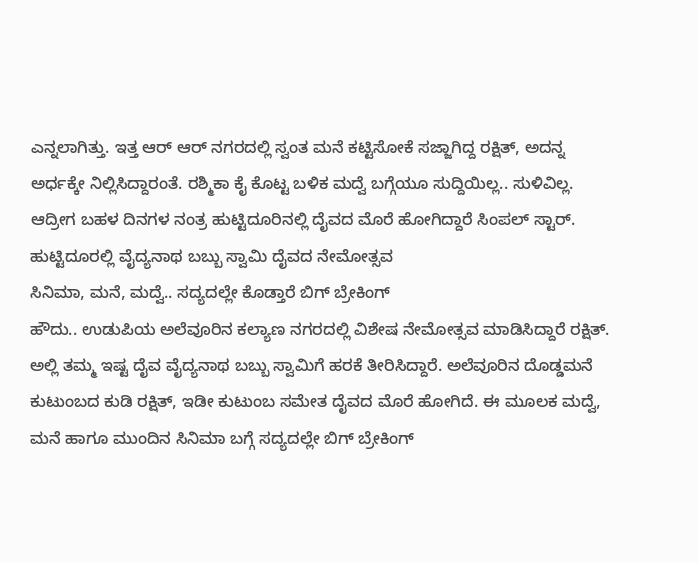ಎನ್ನಲಾಗಿತ್ತು. ಇತ್ತ ಆರ್ ಆರ್ ನಗರದಲ್ಲಿ ಸ್ವಂತ ಮನೆ ಕಟ್ಟಿಸೋಕೆ ಸಜ್ಜಾಗಿದ್ದ ರಕ್ಷಿತ್, ಅದನ್ನ ಅರ್ಧಕ್ಕೇ ನಿಲ್ಲಿಸಿದ್ದಾರಂತೆ. ರಶ್ಮಿಕಾ ಕೈ ಕೊಟ್ಟ ಬಳಿಕ ಮದ್ವೆ ಬಗ್ಗೆಯೂ ಸುದ್ದಿಯಿಲ್ಲ.. ಸುಳಿವಿಲ್ಲ. ಆದ್ರೀಗ ಬಹಳ ದಿನಗಳ ನಂತ್ರ ಹುಟ್ಟಿದೂರಿನಲ್ಲಿ ದೈವದ ಮೊರೆ ಹೋಗಿದ್ದಾರೆ ಸಿಂಪಲ್ ಸ್ಟಾರ್.
ಹುಟ್ಟಿದೂರಲ್ಲಿ ವೈದ್ಯನಾಥ ಬಬ್ಬು ಸ್ವಾಮಿ ದೈವದ ನೇಮೋತ್ಸವ
ಸಿನಿಮಾ, ಮನೆ, ಮದ್ವೆ.. ಸದ್ಯದಲ್ಲೇ ಕೊಡ್ತಾರೆ ಬಿಗ್ ಬ್ರೇಕಿಂಗ್
ಹೌದು.. ಉಡುಪಿಯ ಅಲೆವೂರಿನ ಕಲ್ಯಾಣ ನಗರದಲ್ಲಿ ವಿಶೇಷ ನೇಮೋತ್ಸವ ಮಾಡಿಸಿದ್ದಾರೆ ರಕ್ಷಿತ್. ಅಲ್ಲಿ ತಮ್ಮ ಇಷ್ಟ ದೈವ ವೈದ್ಯನಾಥ ಬಬ್ಬು ಸ್ವಾಮಿಗೆ ಹರಕೆ ತೀರಿಸಿದ್ದಾರೆ. ಅಲೆವೂರಿನ ದೊಡ್ಡಮನೆ ಕುಟುಂಬದ ಕುಡಿ ರಕ್ಷಿತ್, ಇಡೀ ಕುಟುಂಬ ಸಮೇತ ದೈವದ ಮೊರೆ ಹೋಗಿದೆ. ಈ ಮೂಲಕ ಮದ್ವೆ, ಮನೆ ಹಾಗೂ ಮುಂದಿನ ಸಿನಿಮಾ ಬಗ್ಗೆ ಸದ್ಯದಲ್ಲೇ ಬಿಗ್ ಬ್ರೇಕಿಂಗ್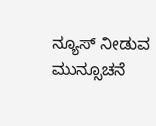ನ್ಯೂಸ್ ನೀಡುವ ಮುನ್ಸೂಚನೆ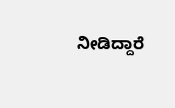ನೀಡಿದ್ದಾರೆ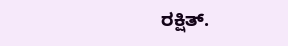ರಕ್ಷಿತ್.